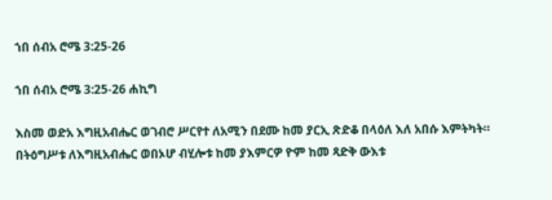ኀበ ሰብአ ሮሜ 3:25-26

ኀበ ሰብአ ሮሜ 3:25-26 ሐኪግ

እስመ ወድአ እግዚአብሔር ወገብሮ ሥርየተ ለአሚን በደሙ ከመ ያርኢ ጽድቆ በላዕለ እለ አበሱ እምትካት። በትዕግሥቱ ለእግዚአብሔር ወበኦሆ ብሂሎቱ ከመ ያእምርዎ ዮም ከመ ጻድቅ ውእቱ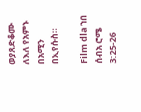ወያጸድቆሙ ለእለ የአምኑ በአሚን በኢየሱስ።

Film dla ኀበ ሰብአ ሮሜ 3:25-26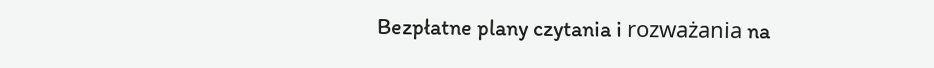Bezpłatne plany czytania i rozważania na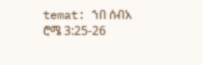temat: ኀበ ሰብአ ሮሜ 3:25-26